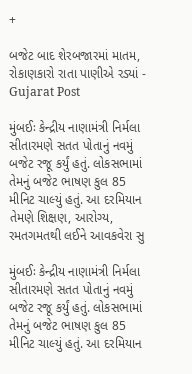+

બજેટ બાદ શેરબજારમાં માતમ, રોકાણકારો રાતા પાણીએ રડ્યાં - Gujarat Post

મુંબઈઃ કેન્દ્રીય નાણામંત્રી નિર્મલા સીતારમણે સતત પોતાનું નવમું બજેટ રજૂ કર્યું હતું. લોકસભામાં તેમનું બજેટ ભાષણ કુલ 85 મીનિટ ચાલ્યું હતું. આ દરમિયાન તેમણે શિક્ષણ, આરોગ્ય, રમતગમતથી લઈને આવકવેરા સુ

મુંબઈઃ કેન્દ્રીય નાણામંત્રી નિર્મલા સીતારમણે સતત પોતાનું નવમું બજેટ રજૂ કર્યું હતું. લોકસભામાં તેમનું બજેટ ભાષણ કુલ 85 મીનિટ ચાલ્યું હતું. આ દરમિયાન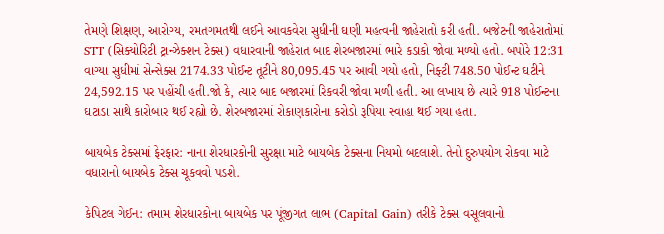તેમણે શિક્ષણ, આરોગ્ય, રમતગમતથી લઈને આવકવેરા સુધીની ઘણી મહત્વની જાહેરાતો કરી હતી. બજેટની જાહેરાતોમાં STT (સિક્યોરિટી ટ્રાન્ઝેક્શન ટેક્સ) વધારવાની જાહેરાત બાદ શેરબજારમાં ભારે કડાકો જોવા મળ્યો હતો. બપોરે 12:31 વાગ્યા સુધીમાં સેન્સેક્સ 2174.33 પોઈન્ટ તૂટીને 80,095.45 પર આવી ગયો હતો, નિફ્ટી 748.50 પોઈન્ટ ઘટીને 24,592.15 પર પહોંચી હતી.જો કે, ત્યાર બાદ બજારમાં રિકવરી જોવા મળી હતી. આ લખાય છે ત્યારે 918 પોઈન્ટના ઘટાડા સાથે કારોબાર થઈ રહ્યો છે. શેરબજારમાં રોકાણકારોના કરોડો રૂપિયા સ્વાહા થઈ ગયા હતા.

બાયબેક ટેક્સમાં ફેરફાર: નાના શેરધારકોની સુરક્ષા માટે બાયબેક ટેક્સના નિયમો બદલાશે. તેનો દુરુપયોગ રોકવા માટે વધારાનો બાયબેક ટેક્સ ચૂકવવો પડશે.

કેપિટલ ગેઈન: તમામ શેરધારકોના બાયબેક પર પૂંજીગત લાભ (Capital Gain) તરીકે ટેક્સ વસૂલવાનો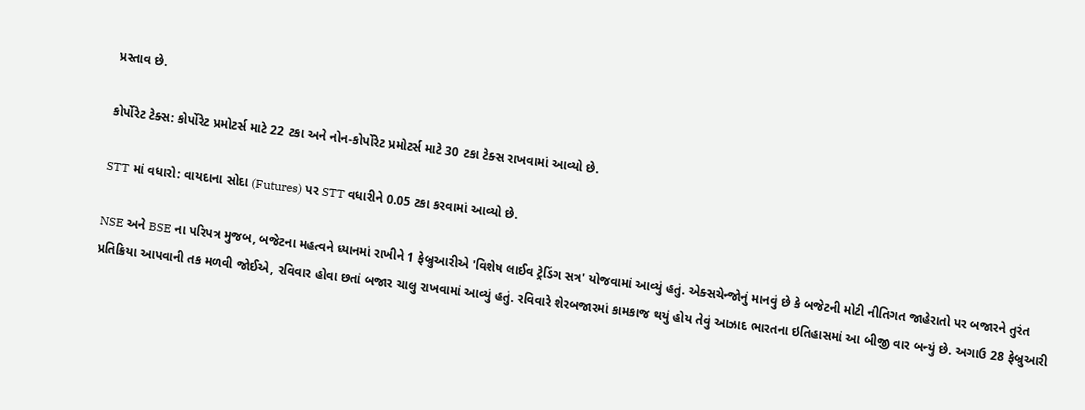પ્રસ્તાવ છે.

કોર્પોરેટ ટેક્સ: કોર્પોરેટ પ્રમોટર્સ માટે 22 ટકા અને નોન-કોર્પોરેટ પ્રમોટર્સ માટે 30 ટકા ટેક્સ રાખવામાં આવ્યો છે.

STT માં વધારો: વાયદાના સોદા (Futures) પર STT વધારીને 0.05 ટકા કરવામાં આવ્યો છે.

NSE અને BSE ના પરિપત્ર મુજબ, બજેટના મહત્વને ધ્યાનમાં રાખીને 1 ફેબ્રુઆરીએ 'વિશેષ લાઈવ ટ્રેડિંગ સત્ર' યોજવામાં આવ્યું હતું. એક્સચેન્જોનું માનવું છે કે બજેટની મોટી નીતિગત જાહેરાતો પર બજારને તુરંત પ્રતિક્રિયા આપવાની તક મળવી જોઈએ, રવિવાર હોવા છતાં બજાર ચાલુ રાખવામાં આવ્યું હતું. રવિવારે શેરબજારમાં કામકાજ થયું હોય તેવું આઝાદ ભારતના ઇતિહાસમાં આ બીજી વાર બન્યું છે. અગાઉ 28 ફેબ્રુઆરી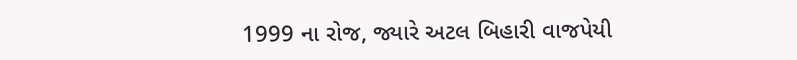1999 ના રોજ, જ્યારે અટલ બિહારી વાજપેયી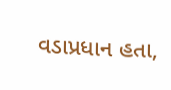વડાપ્રધાન હતા,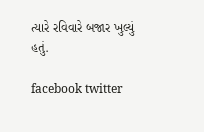ત્યારે રવિવારે બજાર ખુલ્યું હતું.

facebook twitter